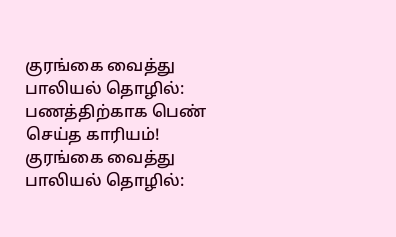குரங்கை வைத்து பாலியல் தொழில்: பணத்திற்காக பெண் செய்த காரியம்!
குரங்கை வைத்து பாலியல் தொழில்: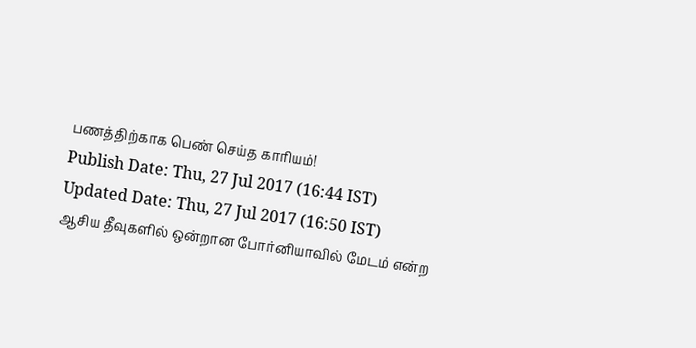பணத்திற்காக பெண் செய்த காரியம்!
Publish Date: Thu, 27 Jul 2017 (16:44 IST)
Updated Date: Thu, 27 Jul 2017 (16:50 IST)
ஆசிய தீவுகளில் ஒன்றான போர்னியாவில் மேடம் என்ற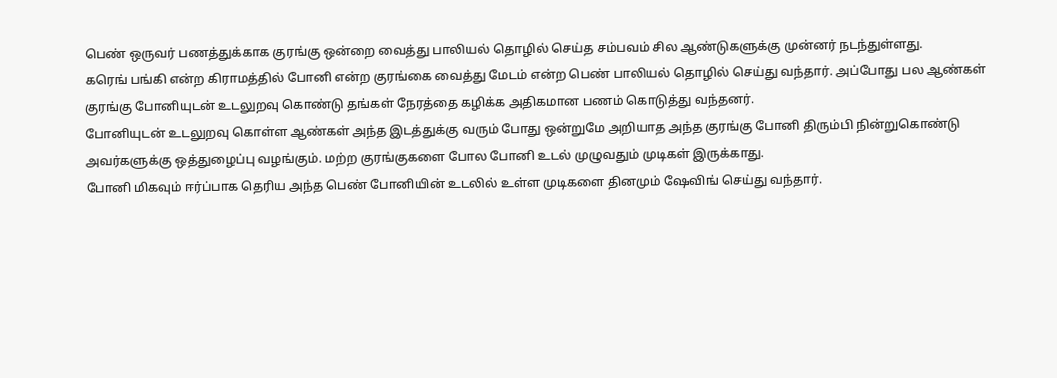பெண் ஒருவர் பணத்துக்காக குரங்கு ஒன்றை வைத்து பாலியல் தொழில் செய்த சம்பவம் சில ஆண்டுகளுக்கு முன்னர் நடந்துள்ளது.
கரெங் பங்கி என்ற கிராமத்தில் போனி என்ற குரங்கை வைத்து மேடம் என்ற பெண் பாலியல் தொழில் செய்து வந்தார். அப்போது பல ஆண்கள் குரங்கு போனியுடன் உடலுறவு கொண்டு தங்கள் நேரத்தை கழிக்க அதிகமான பணம் கொடுத்து வந்தனர்.
போனியுடன் உடலுறவு கொள்ள ஆண்கள் அந்த இடத்துக்கு வரும் போது ஒன்றுமே அறியாத அந்த குரங்கு போனி திரும்பி நின்றுகொண்டு அவர்களுக்கு ஒத்துழைப்பு வழங்கும். மற்ற குரங்குகளை போல போனி உடல் முழுவதும் முடிகள் இருக்காது.
போனி மிகவும் ஈர்ப்பாக தெரிய அந்த பெண் போனியின் உடலில் உள்ள முடிகளை தினமும் ஷேவிங் செய்து வந்தார்.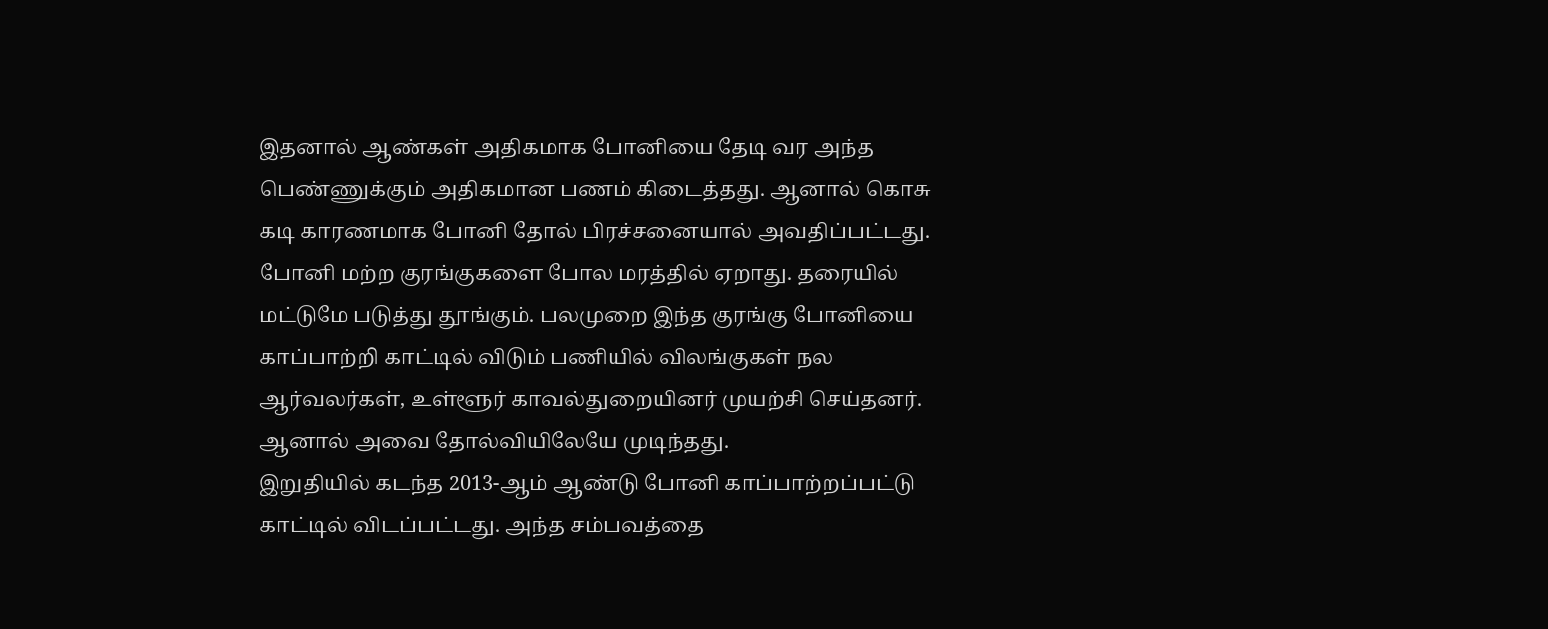இதனால் ஆண்கள் அதிகமாக போனியை தேடி வர அந்த பெண்ணுக்கும் அதிகமான பணம் கிடைத்தது. ஆனால் கொசு கடி காரணமாக போனி தோல் பிரச்சனையால் அவதிப்பட்டது.
போனி மற்ற குரங்குகளை போல மரத்தில் ஏறாது. தரையில் மட்டுமே படுத்து தூங்கும். பலமுறை இந்த குரங்கு போனியை காப்பாற்றி காட்டில் விடும் பணியில் விலங்குகள் நல ஆர்வலர்கள், உள்ளூர் காவல்துறையினர் முயற்சி செய்தனர். ஆனால் அவை தோல்வியிலேயே முடிந்தது.
இறுதியில் கடந்த 2013-ஆம் ஆண்டு போனி காப்பாற்றப்பட்டு காட்டில் விடப்பட்டது. அந்த சம்பவத்தை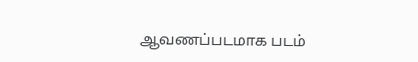ஆவணப்படமாக படம்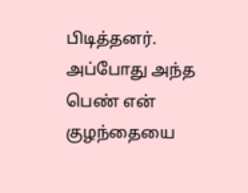பிடித்தனர். அப்போது அந்த பெண் என் குழந்தையை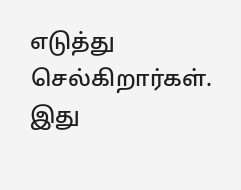எடுத்து செல்கிறார்கள். இது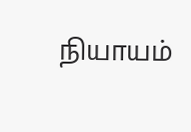நியாயம்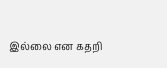இல்லை என கதறி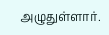அழுதுள்ளார்.